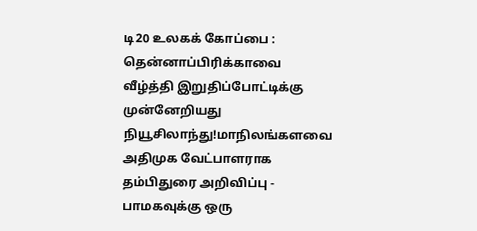டி20 உலகக் கோப்பை : தென்னாப்பிரிக்காவை வீழ்த்தி இறுதிப்போட்டிக்கு முன்னேறியது நியூசிலாந்து!மாநிலங்களவை அதிமுக வேட்பாளராக தம்பிதுரை அறிவிப்பு - பாமகவுக்கு ஒரு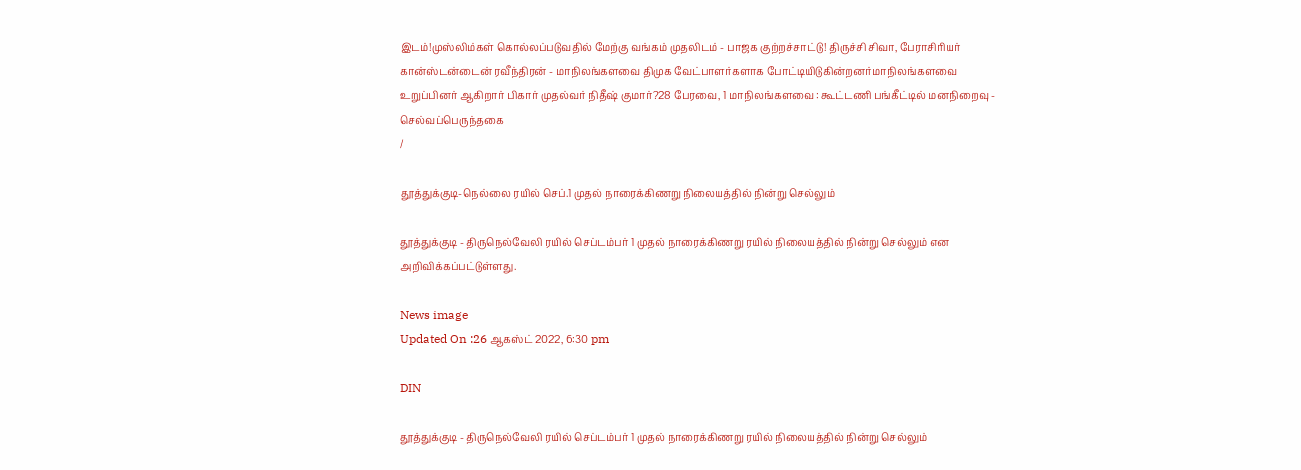இடம்!முஸ்லிம்கள் கொல்லப்படுவதில் மேற்கு வங்கம் முதலிடம் - பாஜக குற்றச்சாட்டு! திருச்சி சிவா, பேராசிரியர் கான்ஸ்டன்டைன் ரவீந்திரன் - மாநிலங்களவை திமுக வேட்பாளர்களாக போட்டியிடுகின்றனர்மாநிலங்களவை உறுப்பினர் ஆகிறார் பிகார் முதல்வர் நிதீஷ் குமார்?28 பேரவை, 1 மாநிலங்களவை : கூட்டணி பங்கீட்டில் மனநிறைவு - செல்வப்பெருந்தகை
/

தூத்துக்குடி-நெல்லை ரயில் செப்.1 முதல் நாரைக்கிணறு நிலையத்தில் நின்று செல்லும்

தூத்துக்குடி - திருநெல்வேலி ரயில் செப்டம்பர் 1 முதல் நாரைக்கிணறு ரயில் நிலையத்தில் நின்று செல்லும் என அறிவிக்கப்பட்டுள்ளது.

News image
Updated On :26 ஆகஸ்ட் 2022, 6:30 pm

DIN

தூத்துக்குடி - திருநெல்வேலி ரயில் செப்டம்பர் 1 முதல் நாரைக்கிணறு ரயில் நிலையத்தில் நின்று செல்லும்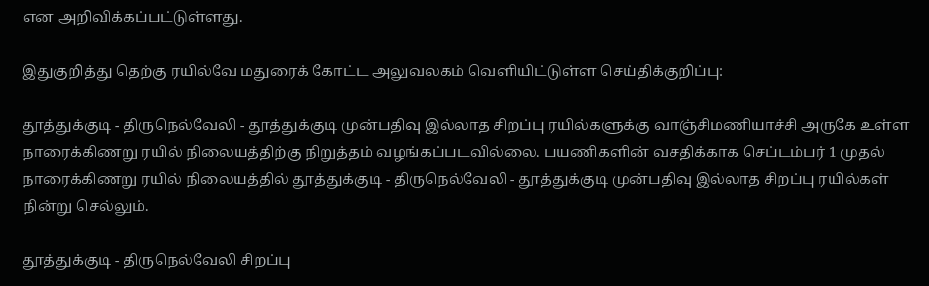என அறிவிக்கப்பட்டுள்ளது.

இதுகுறித்து தெற்கு ரயில்வே மதுரைக் கோட்ட அலுவலகம் வெளியிட்டுள்ள செய்திக்குறிப்பு:

தூத்துக்குடி - திருநெல்வேலி - தூத்துக்குடி முன்பதிவு இல்லாத சிறப்பு ரயில்களுக்கு வாஞ்சிமணியாச்சி அருகே உள்ள நாரைக்கிணறு ரயில் நிலையத்திற்கு நிறுத்தம் வழங்கப்படவில்லை. பயணிகளின் வசதிக்காக செப்டம்பர் 1 முதல் நாரைக்கிணறு ரயில் நிலையத்தில் தூத்துக்குடி - திருநெல்வேலி - தூத்துக்குடி முன்பதிவு இல்லாத சிறப்பு ரயில்கள் நின்று செல்லும்.

தூத்துக்குடி - திருநெல்வேலி சிறப்பு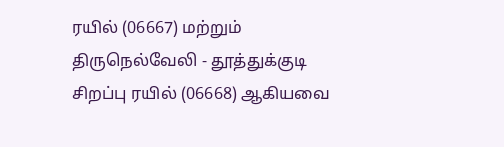ரயில் (06667) மற்றும் திருநெல்வேலி - தூத்துக்குடி சிறப்பு ரயில் (06668) ஆகியவை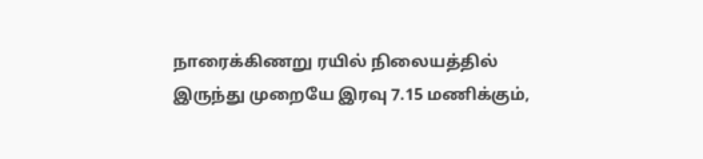நாரைக்கிணறு ரயில் நிலையத்தில் இருந்து முறையே இரவு 7.15 மணிக்கும்,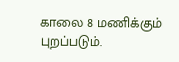காலை 8 மணிக்கும் புறப்படும்.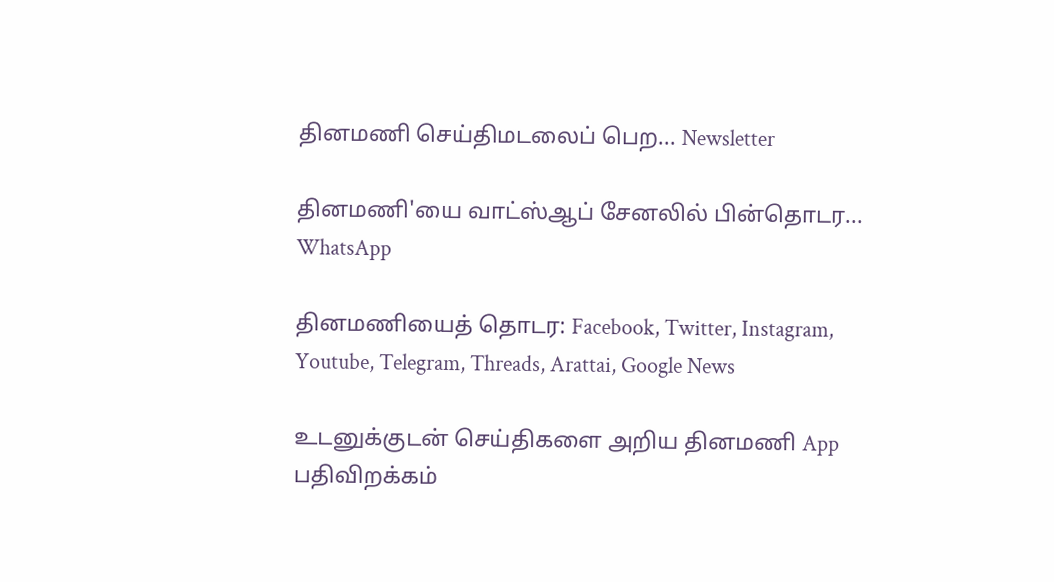தினமணி செய்திமடலைப் பெற... Newsletter

தினமணி'யை வாட்ஸ்ஆப் சேனலில் பின்தொடர... WhatsApp

தினமணியைத் தொடர: Facebook, Twitter, Instagram, Youtube, Telegram, Threads, Arattai, Google News

உடனுக்குடன் செய்திகளை அறிய தினமணி App பதிவிறக்கம்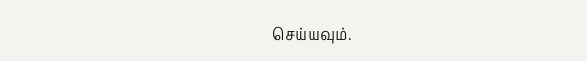செய்யவும்.